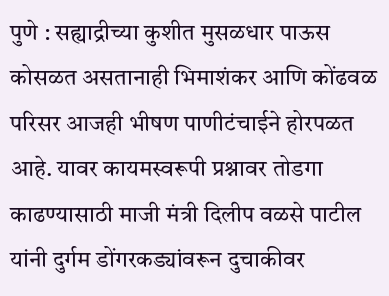पुणे : सह्याद्रीच्या कुशीत मुसळधार पाऊस कोसळत असतानाही भिमाशंकर आणि कोंढवळ परिसर आजही भीषण पाणीटंचाईने होरपळत आहे. यावर कायमस्वरूपी प्रश्नावर तोडगा काढण्यासाठी माजी मंत्री दिलीप वळसे पाटील यांनी दुर्गम डोंगरकड्यांवरून दुचाकीवर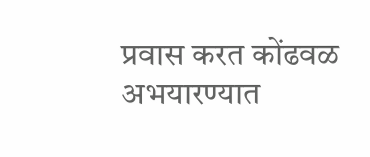प्रवास करत कोंढवळ अभयारण्यात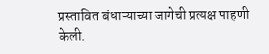प्रस्तावित बंधाऱ्याच्या जागेची प्रत्यक्ष पाहणी केली.